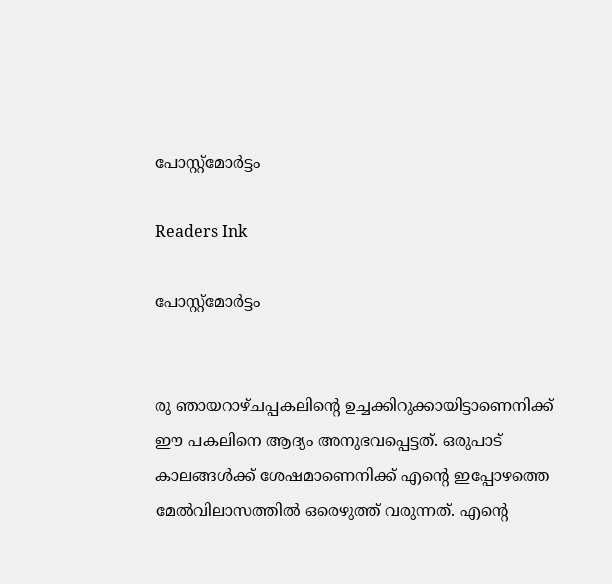പോസ്റ്റ്‌മോര്‍ട്ടം

Readers Ink

പോസ്റ്റ്‌മോര്‍ട്ടം


രു ഞായറാഴ്ചപ്പകലിന്റെ ഉച്ചക്കിറുക്കായിട്ടാണെനിക്ക്‌ ഈ പകലിനെ ആദ്യം അനുഭവപ്പെട്ടത്‌. ഒരുപാട് കാലങ്ങള്‍ക്ക് ശേഷമാണെനിക്ക് എന്റെ ഇപ്പോഴത്തെ മേല്‍വിലാസത്തില്‍ ഒരെഴുത്ത് വരുന്നത്. എന്റെ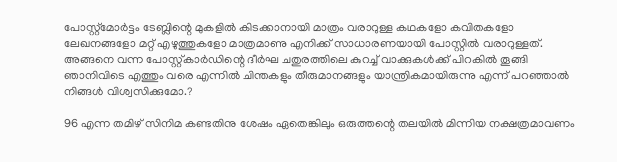പോസ്റ്റ്മോർട്ടം ടേബ്ലിന്റെ മുകളിൽ കിടക്കാനായി മാത്രം വരാറുള്ള കഥകളോ കവിതകളോ ലേഖനങ്ങളോ മറ്റ്‌ എഴുത്തുകളോ മാത്രമാണു എനിക്ക് സാധാരണയായി പോസ്റ്റില്‍ വരാറുള്ളത്. അങ്ങനെ വന്ന പോസ്റ്റ്കാർഡിന്റെ ദീർഘ ചതുരത്തിലെ കുറച്ച്‌ വാക്കുകൾക്ക്‌ പിറകിൽ തൂങ്ങി ഞാനിവിടെ എത്തും വരെ എന്നിൽ ചിന്തകളും തീരുമാനങ്ങളും യാന്ത്രികമായിരുന്നു എന്ന് പറഞ്ഞാൽ നിങ്ങൾ വിശ്വസിക്കുമോ.?

96 എന്ന തമിഴ്‌ സിനിമ കണ്ടതിനു ശേഷം ഏതെങ്കിലും ഒരുത്തന്റെ തലയിൽ മിന്നിയ നക്ഷത്രമാവണം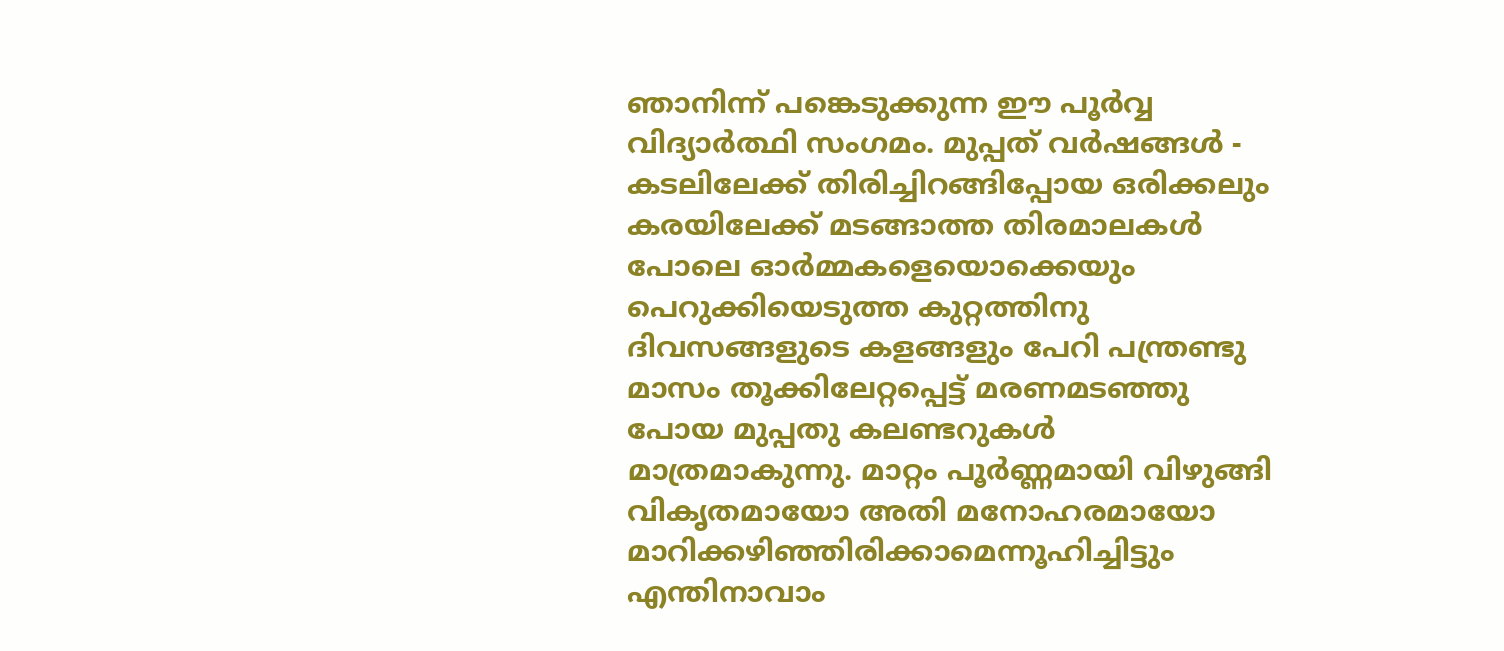ഞാനിന്ന് പങ്കെടുക്കുന്ന ഈ പൂർവ്വ വിദ്യാർത്ഥി സംഗമം. മുപ്പത്‌ വർഷങ്ങൾ - കടലിലേക്ക്‌ തിരിച്ചിറങ്ങിപ്പോയ ഒരിക്കലും കരയിലേക്ക്‌ മടങ്ങാത്ത തിരമാലകൾ പോലെ ഓർമ്മകളെയൊക്കെയും പെറുക്കിയെടുത്ത കുറ്റത്തിനു ദിവസങ്ങളുടെ കളങ്ങളും പേറി പന്ത്രണ്ടു മാസം തൂക്കിലേറ്റപ്പെട്ട്‌ മരണമടഞ്ഞു പോയ മുപ്പതു കലണ്ടറുകൾ മാത്രമാകുന്നു. മാറ്റം പൂർണ്ണമായി വിഴുങ്ങി വികൃതമായോ അതി മനോഹരമായോ മാറിക്കഴിഞ്ഞിരിക്കാമെന്നൂഹിച്ചിട്ടും എന്തിനാവാം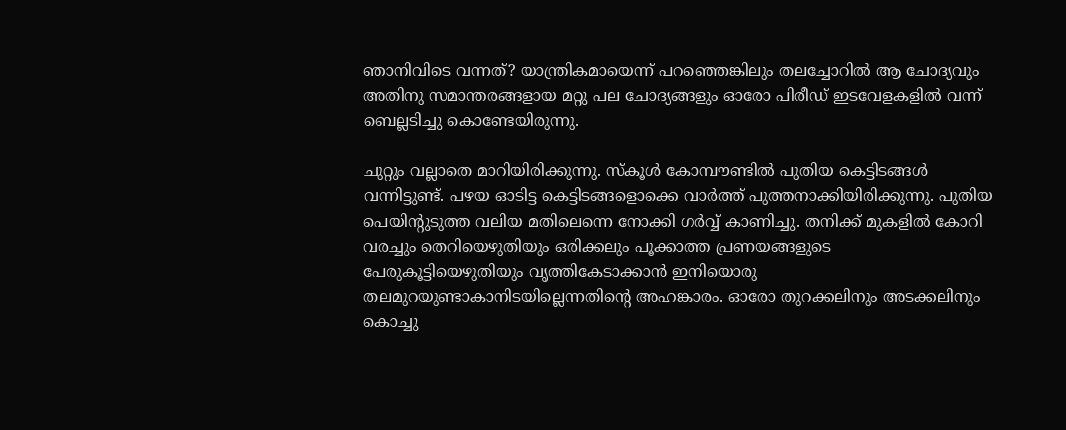ഞാനിവിടെ വന്നത്‌? യാന്ത്രികമായെന്ന് പറഞ്ഞെങ്കിലും തലച്ചോറിൽ ആ ചോദ്യവും അതിനു സമാന്തരങ്ങളായ മറ്റു പല ചോദ്യങ്ങളും ഓരോ പിരീഡ്‌ ഇടവേളകളിൽ വന്ന് ബെല്ലടിച്ചു കൊണ്ടേയിരുന്നു.

ചുറ്റും വല്ലാതെ മാറിയിരിക്കുന്നു. സ്കൂൾ കോമ്പൗണ്ടിൽ പുതിയ കെട്ടിടങ്ങൾ വന്നിട്ടുണ്ട്‌. പഴയ ഓടിട്ട കെട്ടിടങ്ങളൊക്കെ വാർത്ത്‌ പുത്തനാക്കിയിരിക്കുന്നു. പുതിയ പെയിന്റുടുത്ത വലിയ മതിലെന്നെ നോക്കി ഗർവ്വ്‌ കാണിച്ചു. തനിക്ക്‌ മുകളിൽ കോറി വരച്ചും തെറിയെഴുതിയും ഒരിക്കലും പൂക്കാത്ത പ്രണയങ്ങളുടെ പേരുകൂട്ടിയെഴുതിയും വൃത്തികേടാക്കാൻ ഇനിയൊരു തലമുറയുണ്ടാകാനിടയില്ലെന്നതിന്റെ അഹങ്കാരം. ഓരോ തുറക്കലിനും അടക്കലിനും കൊച്ചു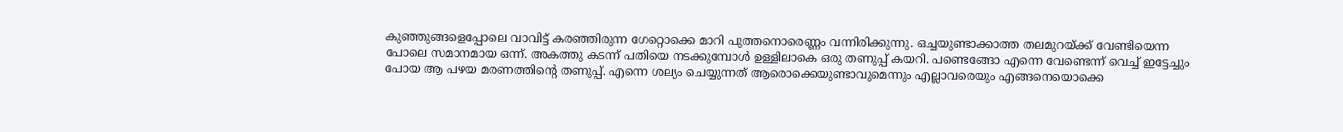കുഞ്ഞുങ്ങളെപ്പോലെ വാവിട്ട്‌ കരഞ്ഞിരുന്ന ഗേറ്റൊക്കെ മാറി പുത്തനൊരെണ്ണം വന്നിരിക്കുന്നു. ഒച്ചയുണ്ടാക്കാത്ത തലമുറയ്ക്ക്‌ വേണ്ടിയെന്ന പോലെ സമാനമായ ഒന്ന്. അകത്തു കടന്ന് പതിയെ നടക്കുമ്പോൾ ഉള്ളിലാകെ ഒരു തണുപ്പ്‌ കയറി. പണ്ടെങ്ങോ എന്നെ വേണ്ടെന്ന് വെച്ച്‌ ഇട്ടേച്ചും പോയ ആ പഴയ മരണത്തിന്റെ തണുപ്പ്‌. എന്നെ ശല്യം ചെയ്യുന്നത്‌ ആരൊക്കെയുണ്ടാവുമെന്നും എല്ലാവരെയും എങ്ങനെയൊക്കെ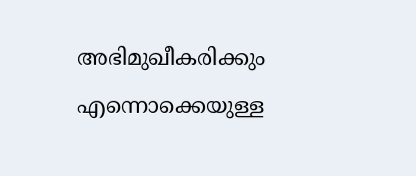അഭിമുഖീകരിക്കും എന്നൊക്കെയുള്ള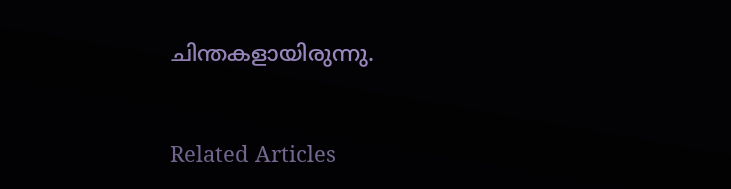ചിന്തകളായിരുന്നു.


Related Articles